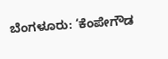ಬೆಂಗಳೂರು: ‘ಕೆಂಪೇಗೌಡ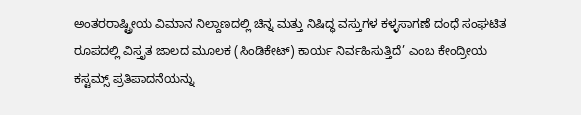ಅಂತರರಾಷ್ಟ್ರೀಯ ವಿಮಾನ ನಿಲ್ದಾಣದಲ್ಲಿ ಚಿನ್ನ ಮತ್ತು ನಿಷಿದ್ಧ ವಸ್ತುಗಳ ಕಳ್ಳಸಾಗಣೆ ದಂಧೆ ಸಂಘಟಿತ ರೂಪದಲ್ಲಿ ವಿಸ್ತೃತ ಜಾಲದ ಮೂಲಕ (ಸಿಂಡಿಕೇಟ್) ಕಾರ್ಯ ನಿರ್ವಹಿಸುತ್ತಿದೆ’ ಎಂಬ ಕೇಂದ್ರೀಯ ಕಸ್ಟಮ್ಸ್ ಪ್ರತಿಪಾದನೆಯನ್ನು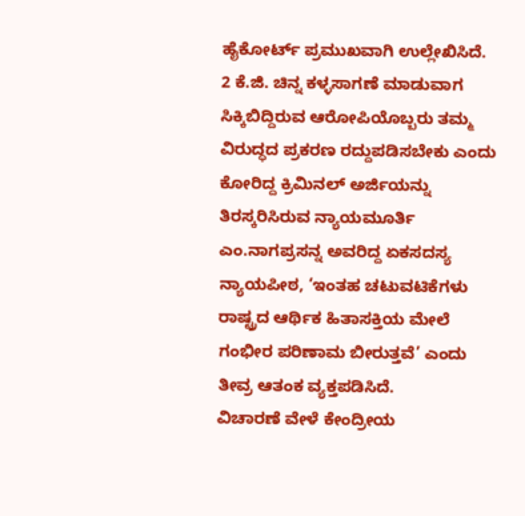ಹೈಕೋರ್ಟ್ ಪ್ರಮುಖವಾಗಿ ಉಲ್ಲೇಖಿಸಿದೆ.
2 ಕೆ.ಜಿ. ಚಿನ್ನ ಕಳ್ಳಸಾಗಣೆ ಮಾಡುವಾಗ ಸಿಕ್ಕಿಬಿದ್ದಿರುವ ಆರೋಪಿಯೊಬ್ಬರು ತಮ್ಮ ವಿರುದ್ಧದ ಪ್ರಕರಣ ರದ್ದುಪಡಿಸಬೇಕು ಎಂದು ಕೋರಿದ್ದ ಕ್ರಿಮಿನಲ್ ಅರ್ಜಿಯನ್ನು ತಿರಸ್ಕರಿಸಿರುವ ನ್ಯಾಯಮೂರ್ತಿ ಎಂ.ನಾಗಪ್ರಸನ್ನ ಅವರಿದ್ದ ಏಕಸದಸ್ಯ ನ್ಯಾಯಪೀಠ, ‘ಇಂತಹ ಚಟುವಟಿಕೆಗಳು ರಾಷ್ಟ್ರದ ಆರ್ಥಿಕ ಹಿತಾಸಕ್ತಿಯ ಮೇಲೆ ಗಂಭೀರ ಪರಿಣಾಮ ಬೀರುತ್ತವೆ’ ಎಂದು ತೀವ್ರ ಆತಂಕ ವ್ಯಕ್ತಪಡಿಸಿದೆ.
ವಿಚಾರಣೆ ವೇಳೆ ಕೇಂದ್ರೀಯ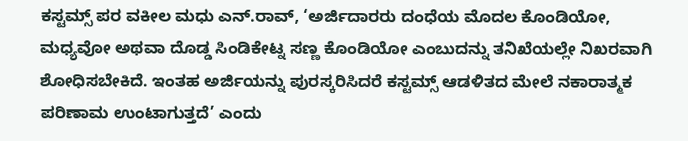ಕಸ್ಟಮ್ಸ್ ಪರ ವಕೀಲ ಮಧು ಎನ್.ರಾವ್, ‘ಅರ್ಜಿದಾರರು ದಂಧೆಯ ಮೊದಲ ಕೊಂಡಿಯೋ, ಮಧ್ಯವೋ ಅಥವಾ ದೊಡ್ಡ ಸಿಂಡಿಕೇಟ್ನ ಸಣ್ಣ ಕೊಂಡಿಯೋ ಎಂಬುದನ್ನು ತನಿಖೆಯಲ್ಲೇ ನಿಖರವಾಗಿ ಶೋಧಿಸಬೇಕಿದೆ. ಇಂತಹ ಅರ್ಜಿಯನ್ನು ಪುರಸ್ಕರಿಸಿದರೆ ಕಸ್ಟಮ್ಸ್ ಆಡಳಿತದ ಮೇಲೆ ನಕಾರಾತ್ಮಕ ಪರಿಣಾಮ ಉಂಟಾಗುತ್ತದೆ’ ಎಂದು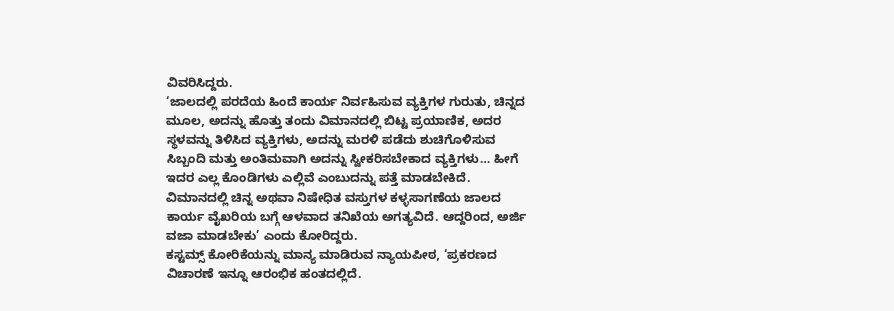ವಿವರಿಸಿದ್ದರು.
‘ಜಾಲದಲ್ಲಿ ಪರದೆಯ ಹಿಂದೆ ಕಾರ್ಯ ನಿರ್ವಹಿಸುವ ವ್ಯಕ್ತಿಗಳ ಗುರುತು, ಚಿನ್ನದ ಮೂಲ, ಅದನ್ನು ಹೊತ್ತು ತಂದು ವಿಮಾನದಲ್ಲಿ ಬಿಟ್ಟ ಪ್ರಯಾಣಿಕ, ಅದರ ಸ್ಥಳವನ್ನು ತಿಳಿಸಿದ ವ್ಯಕ್ತಿಗಳು, ಅದನ್ನು ಮರಳಿ ಪಡೆದು ಶುಚಿಗೊಳಿಸುವ ಸಿಬ್ಬಂದಿ ಮತ್ತು ಅಂತಿಮವಾಗಿ ಅದನ್ನು ಸ್ವೀಕರಿಸಬೇಕಾದ ವ್ಯಕ್ತಿಗಳು… ಹೀಗೆ ಇದರ ಎಲ್ಲ ಕೊಂಡಿಗಳು ಎಲ್ಲಿವೆ ಎಂಬುದನ್ನು ಪತ್ತೆ ಮಾಡಬೇಕಿದೆ. ವಿಮಾನದಲ್ಲಿ ಚಿನ್ನ ಅಥವಾ ನಿಷೇಧಿತ ವಸ್ತುಗಳ ಕಳ್ಳಸಾಗಣೆಯ ಜಾಲದ ಕಾರ್ಯ ವೈಖರಿಯ ಬಗ್ಗೆ ಆಳವಾದ ತನಿಖೆಯ ಅಗತ್ಯವಿದೆ. ಆದ್ದರಿಂದ, ಅರ್ಜಿ ವಜಾ ಮಾಡಬೇಕು’ ಎಂದು ಕೋರಿದ್ದರು.
ಕಸ್ಟಮ್ಸ್ ಕೋರಿಕೆಯನ್ನು ಮಾನ್ಯ ಮಾಡಿರುವ ನ್ಯಾಯಪೀಠ, ‘ಪ್ರಕರಣದ ವಿಚಾರಣೆ ಇನ್ನೂ ಆರಂಭಿಕ ಹಂತದಲ್ಲಿದೆ.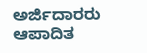ಅರ್ಜಿದಾರರು ಆಪಾದಿತ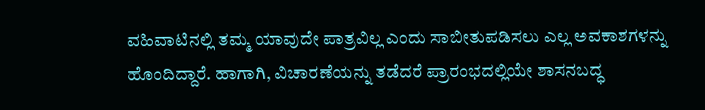ವಹಿವಾಟಿನಲ್ಲಿ ತಮ್ಮ ಯಾವುದೇ ಪಾತ್ರವಿಲ್ಲ ಎಂದು ಸಾಬೀತುಪಡಿಸಲು ಎಲ್ಲ ಅವಕಾಶಗಳನ್ನು ಹೊಂದಿದ್ದಾರೆ. ಹಾಗಾಗಿ, ವಿಚಾರಣೆಯನ್ನು ತಡೆದರೆ ಪ್ರಾರಂಭದಲ್ಲಿಯೇ ಶಾಸನಬದ್ಧ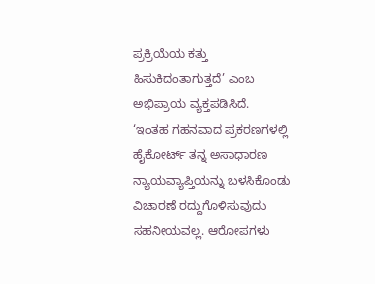ಪ್ರಕ್ರಿಯೆಯ ಕತ್ತು ಹಿಸುಕಿದಂತಾಗುತ್ತದೆ’ ಎಂಬ ಅಭಿಪ್ರಾಯ ವ್ಯಕ್ತಪಡಿಸಿದೆ.
‘ಇಂತಹ ಗಹನವಾದ ಪ್ರಕರಣಗಳಲ್ಲಿ ಹೈಕೋರ್ಟ್ ತನ್ನ ಅಸಾಧಾರಣ ನ್ಯಾಯವ್ಯಾಪ್ತಿಯನ್ನು ಬಳಸಿಕೊಂಡು ವಿಚಾರಣೆ ರದ್ದುಗೊಳಿಸುವುದು ಸಹನೀಯವಲ್ಲ. ಆರೋಪಗಳು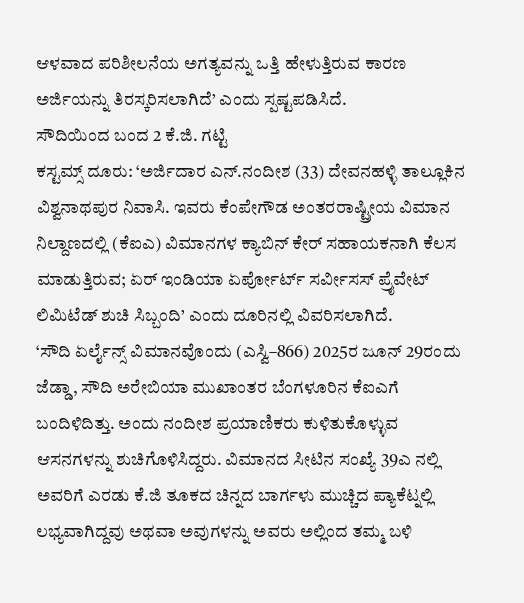ಆಳವಾದ ಪರಿಶೀಲನೆಯ ಅಗತ್ಯವನ್ನು ಒತ್ತಿ ಹೇಳುತ್ತಿರುವ ಕಾರಣ ಅರ್ಜಿಯನ್ನು ತಿರಸ್ಕರಿಸಲಾಗಿದೆ’ ಎಂದು ಸ್ಪಷ್ಟಪಡಿಸಿದೆ.
ಸೌದಿಯಿಂದ ಬಂದ 2 ಕೆ.ಜಿ. ಗಟ್ಟಿ
ಕಸ್ಟಮ್ಸ್ ದೂರು: ‘ಅರ್ಜಿದಾರ ಎನ್.ನಂದೀಶ (33) ದೇವನಹಳ್ಳಿ ತಾಲ್ಲೂಕಿನ ವಿಶ್ವನಾಥಪುರ ನಿವಾಸಿ. ಇವರು ಕೆಂಪೇಗೌಡ ಅಂತರರಾಷ್ಟ್ರೀಯ ವಿಮಾನ ನಿಲ್ದಾಣದಲ್ಲಿ (ಕೆಐಎ) ವಿಮಾನಗಳ ಕ್ಯಾಬಿನ್ ಕೇರ್ ಸಹಾಯಕನಾಗಿ ಕೆಲಸ ಮಾಡುತ್ತಿರುವ; ಏರ್ ಇಂಡಿಯಾ ಏರ್ಪೋರ್ಟ್ ಸರ್ವೀಸಸ್ ಪ್ರೈವೇಟ್ ಲಿಮಿಟೆಡ್ ಶುಚಿ ಸಿಬ್ಬಂದಿ’ ಎಂದು ದೂರಿನಲ್ಲಿ ವಿವರಿಸಲಾಗಿದೆ.
‘ಸೌದಿ ಏರ್ಲೈನ್ಸ್ ವಿಮಾನವೊಂದು (ಎಸ್ವಿ–866) 2025ರ ಜೂನ್ 29ರಂದು ಜೆಡ್ಡಾ, ಸೌದಿ ಅರೇಬಿಯಾ ಮುಖಾಂತರ ಬೆಂಗಳೂರಿನ ಕೆಐಎಗೆ ಬಂದಿಳಿದಿತ್ತು. ಅಂದು ನಂದೀಶ ಪ್ರಯಾಣಿಕರು ಕುಳಿತುಕೊಳ್ಳುವ ಆಸನಗಳನ್ನು ಶುಚಿಗೊಳಿಸಿದ್ದರು. ವಿಮಾನದ ಸೀಟಿನ ಸಂಖ್ಯೆ 39ಎ ನಲ್ಲಿ ಅವರಿಗೆ ಎರಡು ಕೆ.ಜಿ ತೂಕದ ಚಿನ್ನದ ಬಾರ್ಗಳು ಮುಚ್ಚಿದ ಪ್ಯಾಕೆಟ್ನಲ್ಲಿ ಲಭ್ಯವಾಗಿದ್ದವು ಅಥವಾ ಅವುಗಳನ್ನು ಅವರು ಅಲ್ಲಿಂದ ತಮ್ಮ ಬಳಿ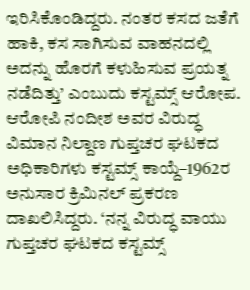ಇರಿಸಿಕೊಂಡಿದ್ದರು. ನಂತರ ಕಸದ ಜತೆಗೆ ಹಾಕಿ, ಕಸ ಸಾಗಿಸುವ ವಾಹನದಲ್ಲಿ ಅದನ್ನು ಹೊರಗೆ ಕಳುಹಿಸುವ ಪ್ರಯತ್ನ ನಡೆದಿತ್ತು’ ಎಂಬುದು ಕಸ್ಟಮ್ಸ್ ಆರೋಪ.
ಆರೋಪಿ ನಂದೀಶ ಅವರ ವಿರುದ್ಧ ವಿಮಾನ ನಿಲ್ದಾಣ ಗುಪ್ತಚರ ಘಟಕದ ಅಧಿಕಾರಿಗಳು ಕಸ್ಟಮ್ಸ್ ಕಾಯ್ದೆ–1962ರ ಅನುಸಾರ ಕ್ರಿಮಿನಲ್ ಪ್ರಕರಣ ದಾಖಲಿಸಿದ್ದರು. ‘ನನ್ನ ವಿರುದ್ಧ ವಾಯು ಗುಪ್ತಚರ ಘಟಕದ ಕಸ್ಟಮ್ಸ್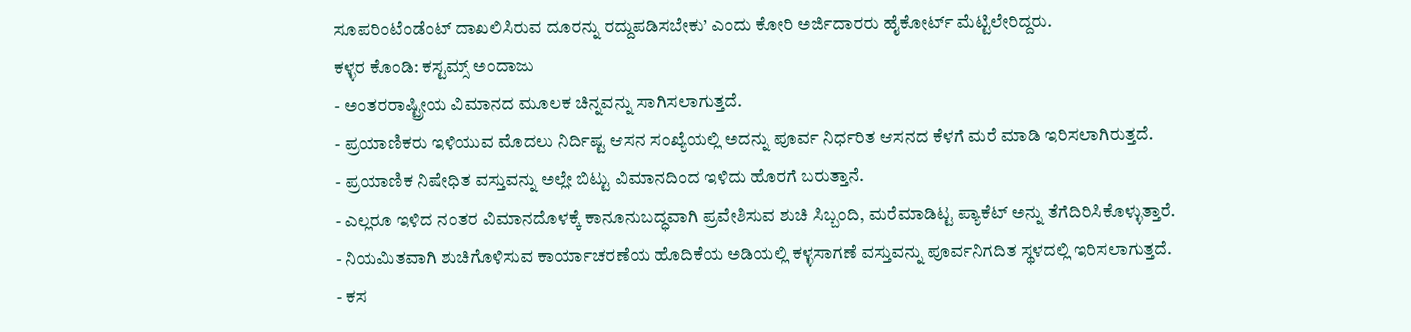ಸೂಪರಿಂಟೆಂಡೆಂಟ್ ದಾಖಲಿಸಿರುವ ದೂರನ್ನು ರದ್ದುಪಡಿಸಬೇಕು’ ಎಂದು ಕೋರಿ ಅರ್ಜಿದಾರರು ಹೈಕೋರ್ಟ್ ಮೆಟ್ಟಿಲೇರಿದ್ದರು.
ಕಳ್ಳರ ಕೊಂಡಿ: ಕಸ್ಟಮ್ಸ್ ಅಂದಾಜು
- ಅಂತರರಾಷ್ಟ್ರೀಯ ವಿಮಾನದ ಮೂಲಕ ಚಿನ್ನವನ್ನು ಸಾಗಿಸಲಾಗುತ್ತದೆ.
- ಪ್ರಯಾಣಿಕರು ಇಳಿಯುವ ಮೊದಲು ನಿರ್ದಿಷ್ಟ ಆಸನ ಸಂಖ್ಯೆಯಲ್ಲಿ ಅದನ್ನು ಪೂರ್ವ ನಿರ್ಧರಿತ ಆಸನದ ಕೆಳಗೆ ಮರೆ ಮಾಡಿ ಇರಿಸಲಾಗಿರುತ್ತದೆ.
- ಪ್ರಯಾಣಿಕ ನಿಷೇಧಿತ ವಸ್ತುವನ್ನು ಅಲ್ಲೇ ಬಿಟ್ಟು ವಿಮಾನದಿಂದ ಇಳಿದು ಹೊರಗೆ ಬರುತ್ತಾನೆ.
- ಎಲ್ಲರೂ ಇಳಿದ ನಂತರ ವಿಮಾನದೊಳಕ್ಕೆ ಕಾನೂನುಬದ್ಧವಾಗಿ ಪ್ರವೇಶಿಸುವ ಶುಚಿ ಸಿಬ್ಬಂದಿ, ಮರೆಮಾಡಿಟ್ಟ ಪ್ಯಾಕೆಟ್ ಅನ್ನು ತೆಗೆದಿರಿಸಿಕೊಳ್ಳುತ್ತಾರೆ.
- ನಿಯಮಿತವಾಗಿ ಶುಚಿಗೊಳಿಸುವ ಕಾರ್ಯಾಚರಣೆಯ ಹೊದಿಕೆಯ ಅಡಿಯಲ್ಲಿ ಕಳ್ಳಸಾಗಣೆ ವಸ್ತುವನ್ನು ಪೂರ್ವನಿಗದಿತ ಸ್ಥಳದಲ್ಲಿ ಇರಿಸಲಾಗುತ್ತದೆ.
- ಕಸ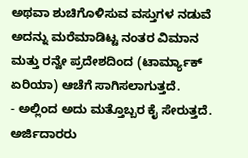ಅಥವಾ ಶುಚಿಗೊಳಿಸುವ ವಸ್ತುಗಳ ನಡುವೆ ಅದನ್ನು ಮರೆಮಾಡಿಟ್ಟ ನಂತರ ವಿಮಾನ ಮತ್ತು ರನ್ವೇ ಪ್ರದೇಶದಿಂದ (ಟಾರ್ಮ್ಯಾಕ್ ಏರಿಯಾ) ಆಚೆಗೆ ಸಾಗಿಸಲಾಗುತ್ತದೆ.
- ಅಲ್ಲಿಂದ ಅದು ಮತ್ತೊಬ್ಬರ ಕೈ ಸೇರುತ್ತದೆ.
ಅರ್ಜಿದಾರರು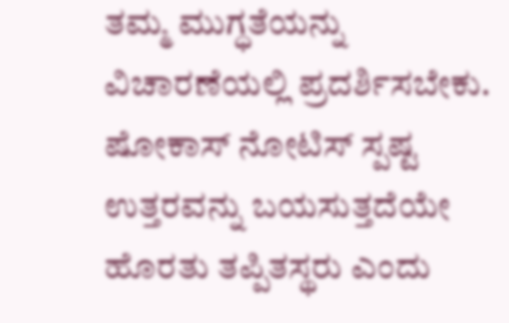ತಮ್ಮ ಮುಗ್ಧತೆಯನ್ನು ವಿಚಾರಣೆಯಲ್ಲಿ ಪ್ರದರ್ಶಿಸಬೇಕು. ಷೋಕಾಸ್ ನೋಟಿಸ್ ಸ್ಪಷ್ಟ ಉತ್ತರವನ್ನು ಬಯಸುತ್ತದೆಯೇ ಹೊರತು ತಪ್ಪಿತಸ್ಥರು ಎಂದು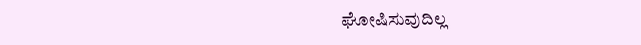ಘೋಷಿಸುವುದಿಲ್ಲ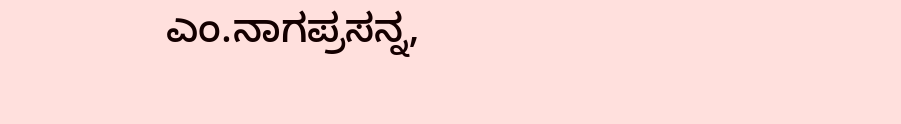ಎಂ.ನಾಗಪ್ರಸನ್ನ,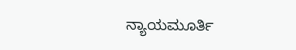ನ್ಯಾಯಮೂರ್ತಿ